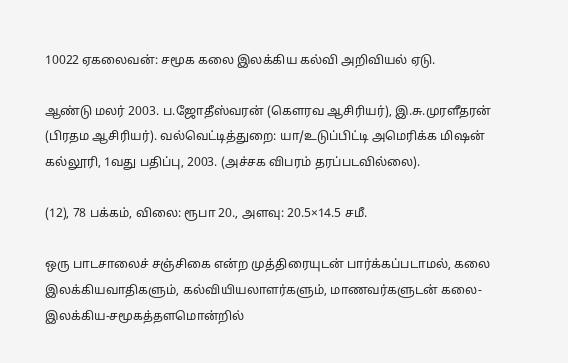10022 ஏகலைவன்: சமூக கலை இலக்கிய கல்வி அறிவியல் ஏடு.

ஆண்டு மலர் 2003. ப.ஜோதீஸ்வரன் (கௌரவ ஆசிரியர்), இ.சு.முரளீதரன் (பிரதம ஆசிரியர்). வல்வெட்டித்துறை: யா/உடுப்பிட்டி அமெரிக்க மிஷன் கல்லூரி, 1வது பதிப்பு, 2003. (அச்சக விபரம் தரப்படவில்லை).

(12), 78 பக்கம், விலை: ரூபா 20., அளவு: 20.5×14.5 சமீ.

ஒரு பாடசாலைச் சஞ்சிகை என்ற முத்திரையுடன் பார்க்கப்படாமல், கலை இலக்கியவாதிகளும், கல்வியியலாளர்களும், மாணவர்களுடன் கலை-இலக்கிய-சமூகத்தளமொன்றில்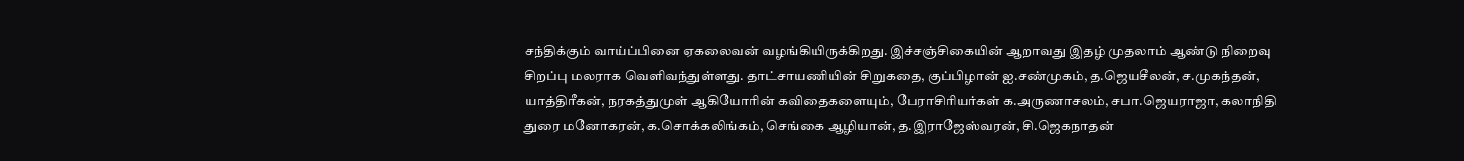சந்திக்கும் வாய்ப்பினை ஏகலைவன் வழங்கியிருக்கிறது. இச்சஞ்சிகையின் ஆறாவது இதழ் முதலாம் ஆண்டு நிறைவு சிறப்பு மலராக வெளிவந்துள்ளது. தாட்சாயணியின் சிறுகதை, குப்பிழான் ஐ.சண்முகம், த.ஜெயசீலன், ச.முகந்தன், யாத்திரீகன், நரகத்துமுள் ஆகியோரின் கவிதைகளையும், பேராசிரியர்கள் க.அருணாசலம், சபா.ஜெயராஜா, கலாநிதி துரை மனோகரன், க.சொக்கலிங்கம், செங்கை ஆழியான், த.இராஜேஸ்வரன், சி.ஜெகநாதன்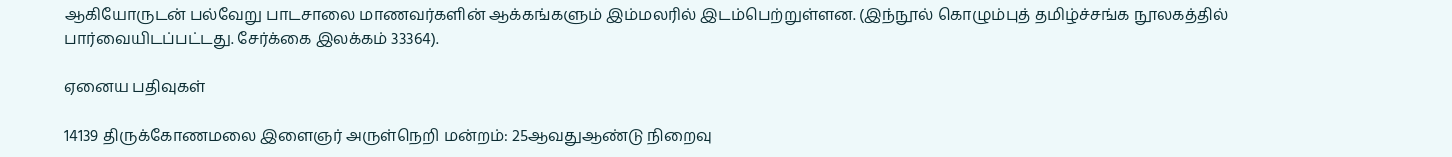ஆகியோருடன் பல்வேறு பாடசாலை மாணவர்களின் ஆக்கங்களும் இம்மலரில் இடம்பெற்றுள்ளன. (இந்நூல் கொழும்புத் தமிழ்ச்சங்க நூலகத்தில் பார்வையிடப்பட்டது. சேர்க்கை இலக்கம் 33364).

ஏனைய பதிவுகள்

14139 திருக்கோணமலை இளைஞர் அருள்நெறி மன்றம்: 25ஆவதுஆண்டு நிறைவு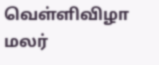வெள்ளிவிழா மலர்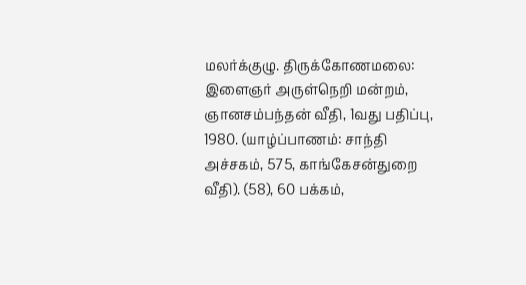மலர்க்குழு. திருக்கோணமலை: இளைஞர் அருள்நெறி மன்றம், ஞானசம்பந்தன் வீதி, 1வது பதிப்பு, 1980. (யாழ்ப்பாணம்: சாந்தி அச்சகம், 575, காங்கேசன்துறை வீதி). (58), 60 பக்கம்,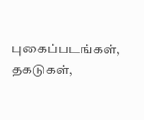புகைப்படங்கள், தகடுகள்,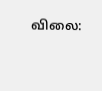விலை: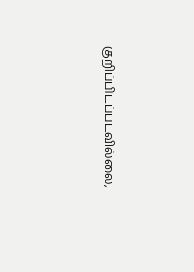குறிப்பிடப்படவில்லை,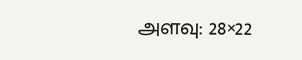அளவு: 28×22